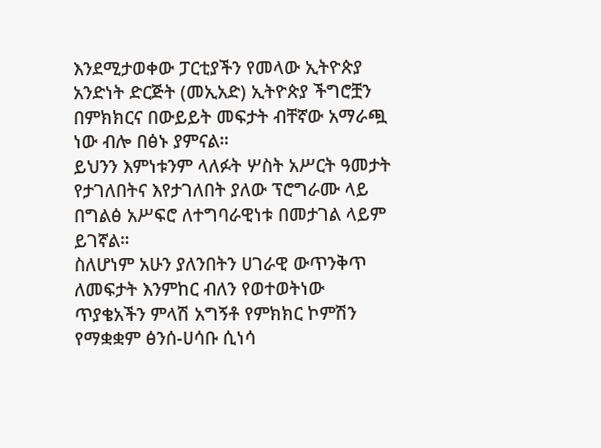እንደሚታወቀው ፓርቲያችን የመላው ኢትዮጵያ አንድነት ድርጅት (መኢአድ) ኢትዮጵያ ችግሮቿን በምክክርና በውይይት መፍታት ብቸኛው አማራጯ ነው ብሎ በፅኑ ያምናል።
ይህንን እምነቱንም ላለፉት ሦስት አሥርት ዓመታት የታገለበትና እየታገለበት ያለው ፕሮግራሙ ላይ በግልፅ አሥፍሮ ለተግባራዊነቱ በመታገል ላይም ይገኛል።
ስለሆነም አሁን ያለንበትን ሀገራዊ ውጥንቅጥ ለመፍታት እንምከር ብለን የወተወትነው ጥያቄአችን ምላሽ አግኝቶ የምክክር ኮምሽን የማቋቋም ፅንሰ-ሀሳቡ ሲነሳ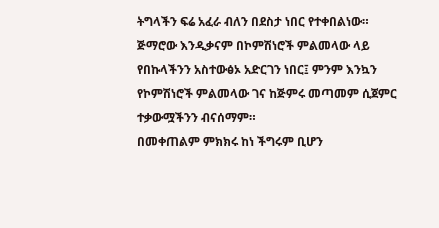ትግላችን ፍሬ አፈራ ብለን በደስታ ነበር የተቀበልነው። ጅማሮው እንዲቃናም በኮምሽነሮች ምልመላው ላይ የበኩላችንን አስተውፅኦ አድርገን ነበር፤ ምንም እንኳን የኮምሽነሮች ምልመላው ገና ከጅምሩ መጣመም ሲጀምር ተቃውሟችንን ብናሰማም።
በመቀጠልም ምክክሩ ከነ ችግሩም ቢሆን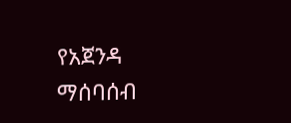የአጀንዳ ማሰባሰብ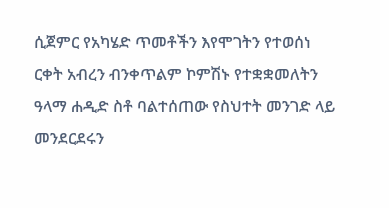ሲጀምር የአካሄድ ጥመቶችን እየሞገትን የተወሰነ ርቀት አብረን ብንቀጥልም ኮምሽኑ የተቋቋመለትን ዓላማ ሐዲድ ስቶ ባልተሰጠው የስህተት መንገድ ላይ መንደርደሩን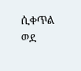ሲቀጥል ወደ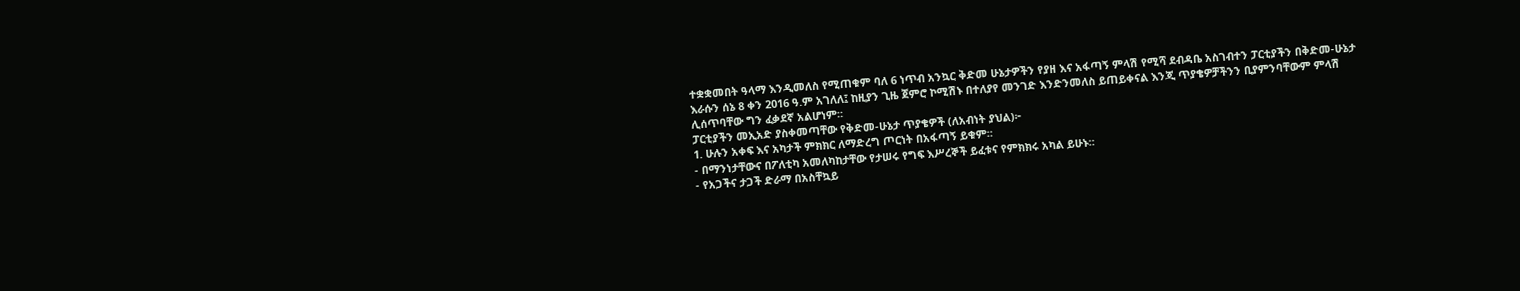ተቋቋመበት ዓላማ እንዲመለስ የሚጠቁም ባለ 6 ነጥብ አንኳር ቅድመ ሁኔታዎችን የያዘ እና አፋጣኝ ምላሽ የሚሻ ደብዳቤ አስገብተን ፓርቲያችን በቅድመ-ሁኔታ እራሱን ሰኔ 8 ቀን 2016 ዓ.ም አገለለ፤ ከዚያን ጊዜ ጀምሮ ኮሚሽኑ በተለያየ መንገድ እንድንመለስ ይጠይቀናል እንጂ ጥያቄዎቻችንን ቢያምንባቸውም ምላሽ ሊሰጥባቸው ግን ፈቃደኛ አልሆነም።
ፓርቲያችን መኢአድ ያስቀመጣቸው የቅድመ-ሁኔታ ጥያቄዎች (ለአብነት ያህል)፦
1. ሁሉን አቀፍ እና አካታች ምክክር ለማድረግ ጦርነት በአፋጣኝ ይቁም።
- በማንነታቸውና በፖለቲካ አመለካከታቸው የታሠሩ የግፍ እሥረኞች ይፈቱና የምክክሩ አካል ይሁኑ።
- የአጋችና ታጋች ድራማ በአስቸኳይ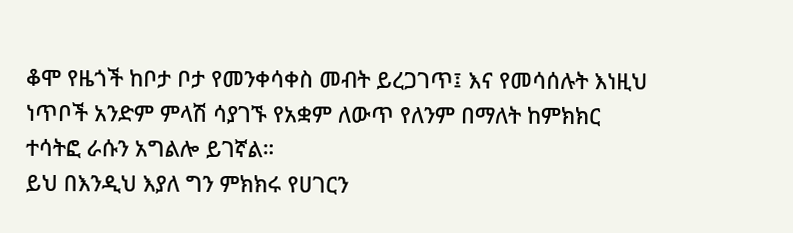ቆሞ የዜጎች ከቦታ ቦታ የመንቀሳቀስ መብት ይረጋገጥ፤ እና የመሳሰሉት እነዚህ ነጥቦች አንድም ምላሽ ሳያገኙ የአቋም ለውጥ የለንም በማለት ከምክክር ተሳትፎ ራሱን አግልሎ ይገኛል።
ይህ በእንዲህ እያለ ግን ምክክሩ የሀገርን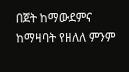በጀት ከማውደምና ከማዛባት የዘለለ ምንም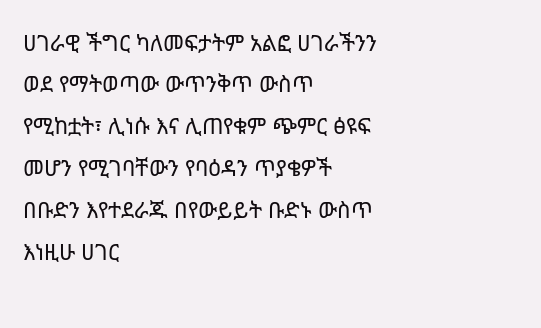ሀገራዊ ችግር ካለመፍታትም አልፎ ሀገራችንን ወደ የማትወጣው ውጥንቅጥ ውስጥ የሚከቷት፣ ሊነሱ እና ሊጠየቁም ጭምር ፅዩፍ መሆን የሚገባቸውን የባዕዳን ጥያቄዎች በቡድን እየተደራጁ በየውይይት ቡድኑ ውስጥ እነዚሁ ሀገር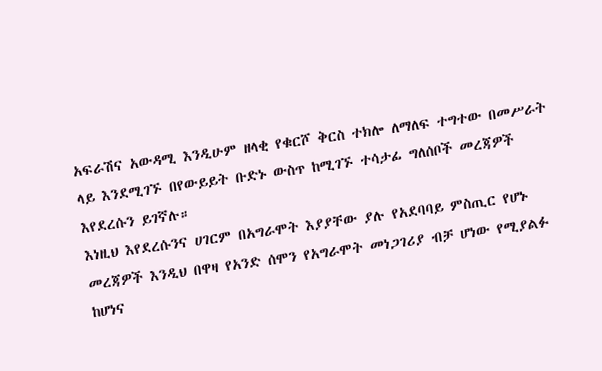አፍራሽና አውዳሚ እንዲሁም ዘላቂ የቁርሾ ቅርስ ተክሎ ለማለፍ ተግተው በመሥራት ላይ እንደሚገኙ በየውይይት ቡድኑ ውስጥ ከሚገኙ ተሳታፊ ግለሰቦች መረጃዎች እየደረሱን ይገኛሉ።
እነዚህ እየደረሱንና ሀገርም በአግራሞት እያያቸው ያሉ የአደባባይ ምስጢር የሆኑ መረጃዎች እንዲህ በዋዛ የአንድ ሰሞን የአግራሞት መነጋገሪያ ብቻ ሆነው የሚያልፉ ከሆነና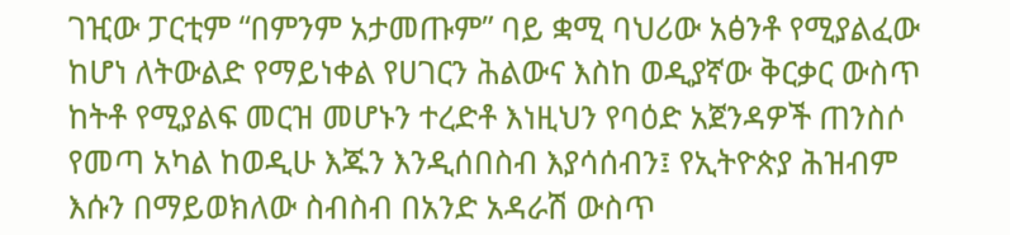ገዢው ፓርቲም “በምንም አታመጡም” ባይ ቋሚ ባህሪው አፅንቶ የሚያልፈው ከሆነ ለትውልድ የማይነቀል የሀገርን ሕልውና እስከ ወዲያኛው ቅርቃር ውስጥ ከትቶ የሚያልፍ መርዝ መሆኑን ተረድቶ እነዚህን የባዕድ አጀንዳዎች ጠንስሶ የመጣ አካል ከወዲሁ እጁን እንዲሰበስብ እያሳሰብን፤ የኢትዮጵያ ሕዝብም እሱን በማይወክለው ስብስብ በአንድ አዳራሽ ውስጥ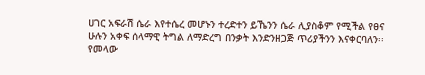ሀገር አፍራሽ ሴራ እየተሴረ መሆኑን ተረድተን ይኼንን ሴራ ሊያስቆም የሚችል የፀና ሁሉን አቀፍ ሰላማዊ ትግል ለማድረግ በንቃት እንድንዘጋጅ ጥሪያችንን እናቀርባለን፡፡
የመላው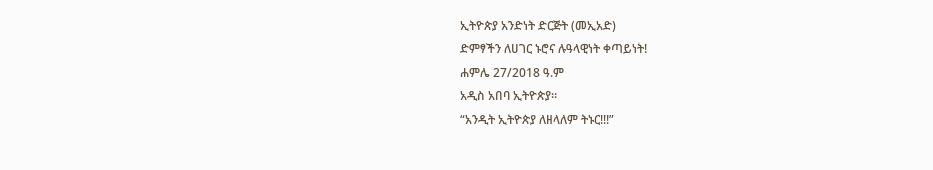ኢትዮጵያ አንድነት ድርጅት (መኢአድ)
ድምፃችን ለሀገር ኑሮና ሉዓላዊነት ቀጣይነት!
ሐምሌ 27/2018 ዓ.ም
አዲስ አበባ ኢትዮጵያ።
“አንዲት ኢትዮጵያ ለዘላለም ትኑር!!!”